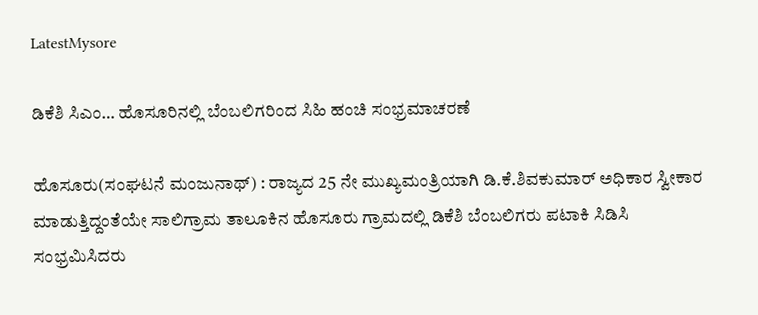LatestMysore

ಡಿಕೆಶಿ ಸಿಎಂ… ಹೊಸೂರಿನಲ್ಲಿ ಬೆಂಬಲಿಗರಿಂದ ಸಿಹಿ ಹಂಚಿ ಸಂಭ್ರಮಾಚರಣೆ

ಹೊಸೂರು(ಸಂಘಟನೆ ಮಂಜುನಾಥ್) : ರಾಜ್ಯದ 25 ನೇ ಮುಖ್ಯಮಂತ್ರಿಯಾಗಿ ಡಿ.ಕೆ.ಶಿವಕುಮಾರ್ ಅಧಿಕಾರ ಸ್ವೀಕಾರ ಮಾಡುತ್ತಿದ್ದಂತೆಯೇ ಸಾಲಿಗ್ರಾಮ ತಾಲೂಕಿನ ಹೊಸೂರು ಗ್ರಾಮದಲ್ಲಿ ಡಿಕೆಶಿ ಬೆಂಬಲಿಗರು ಪಟಾಕಿ ಸಿಡಿಸಿ ಸಂಭ್ರಮಿಸಿದರು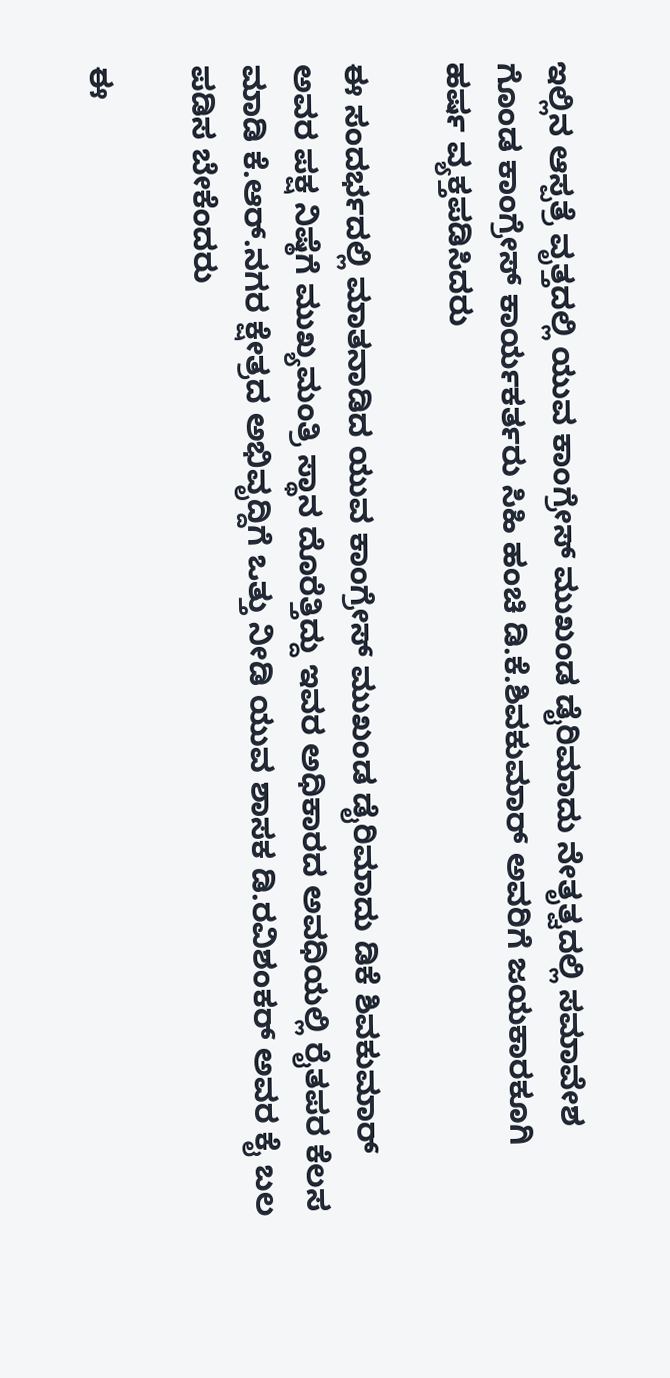ಇಲ್ಲಿನ ಆಸ್ಪತ್ರೆ ವೃತ್ತದಲ್ಲಿ ಯುವ ಕಾಂಗ್ರೇಸ್ ಮುಖಂಡ ಡೈರಿಮಾದು ನೇತೃತ್ವದಲ್ಲಿ ಸಮಾವೇಶ ಗೊಂಡ ಕಾಂಗ್ರೇಸ್ ಕಾರ್ಯಕರ್ತರು ಸಿಹಿ ಹಂಚಿ ಡಿ.ಕೆ.ಶಿವಕುಮಾರ್ ಅವರಿಗೆ ಜಯಕಾರಕೂಗಿ ಹರ್ಷ ವ್ಯಕ್ತಪಡಿಸಿದರು

ಈ ಸಂದರ್ಭದಲ್ಲಿ ಮಾತನಾಡಿದ ಯುವ ಕಾಂಗ್ರೇಸ್ ಮುಖಂಡ ಡೈರಿಮಾದು ಡಿಕೆ ಶಿವಕುಮಾರ್ ಅವರ ಪಕ್ಷ ನಿಷ್ಠೆಗೆ ಮುಖ್ಯಮಂತ್ರಿ ಸ್ಥಾನ ದೊರೆತ್ತಿದ್ದು ಇವರ ಅಧಿಕಾರದ ಅವಧಿಯಲ್ಲಿ ರೈತಪರ ಕೆಲಸ ಮಾಡಿ ಕೆ.ಆರ್.ನಗರ ಕ್ಷೇತ್ರದ ಅಭಿವೃದ್ದಿಗೆ ಒತ್ತು ನೀಡಿ ಯುವ ಶಾಸಕ ಡಿ.ರವಿಶಂಕರ್ ಅವರ ಕೈ ಬಲ ಪಡಿಸ ಬೇಕೆಂದರು

ಈ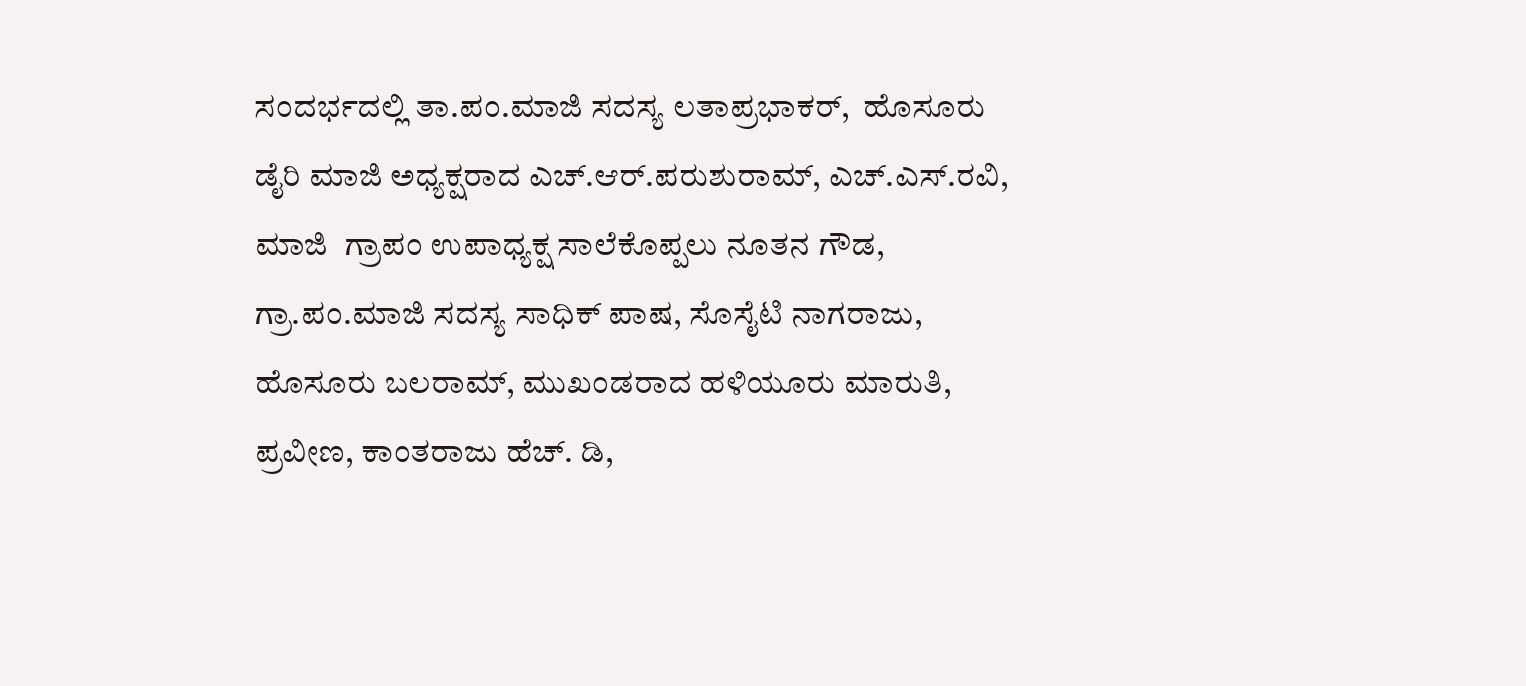ಸಂದರ್ಭದಲ್ಲಿ ತಾ.ಪಂ.ಮಾಜಿ ಸದಸ್ಯ ಲತಾಪ್ರಭಾಕರ್,  ಹೊಸೂರು ಡೈರಿ ಮಾಜಿ‌ ಅಧ್ಯಕ್ಷರಾದ ಎಚ್.ಆರ್.ಪರುಶುರಾಮ್, ಎಚ್.ಎಸ್.ರವಿ, ಮಾಜಿ  ಗ್ರಾಪಂ ಉಪಾಧ್ಯಕ್ಷ ಸಾಲೆಕೊಪ್ಪಲು ನೂತನ ಗೌಡ, ಗ್ರಾ.ಪಂ.ಮಾಜಿ ಸದಸ್ಯ ಸಾಧಿಕ್ ಪಾಷ, ಸೊಸೈಟಿ ನಾಗರಾಜು, ಹೊಸೂರು ಬಲರಾಮ್, ಮುಖಂಡರಾದ ಹಳಿಯೂರು ಮಾರುತಿ, ಪ್ರವೀಣ, ಕಾಂತರಾಜು ಹೆಚ್. ಡಿ,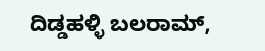ದಿಡ್ಡಹಳ್ಳಿ ಬಲರಾಮ್,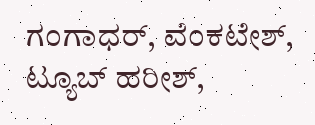ಗಂಗಾಧರ್, ವೆಂಕಟೇಶ್, ಟ್ಯೂಬ್ ಹರೀಶ್,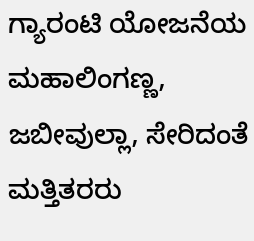ಗ್ಯಾರಂಟಿ ಯೋಜನೆಯ ಮಹಾಲಿಂಗಣ್ಣ, ಜಬೀವುಲ್ಲಾ, ಸೇರಿದಂತೆ ಮತ್ತಿತರರು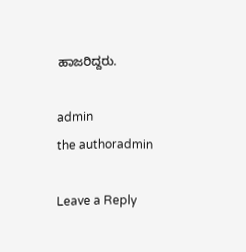ಹಾಜರಿದ್ದರು.

admin
the authoradmin

Leave a Reply